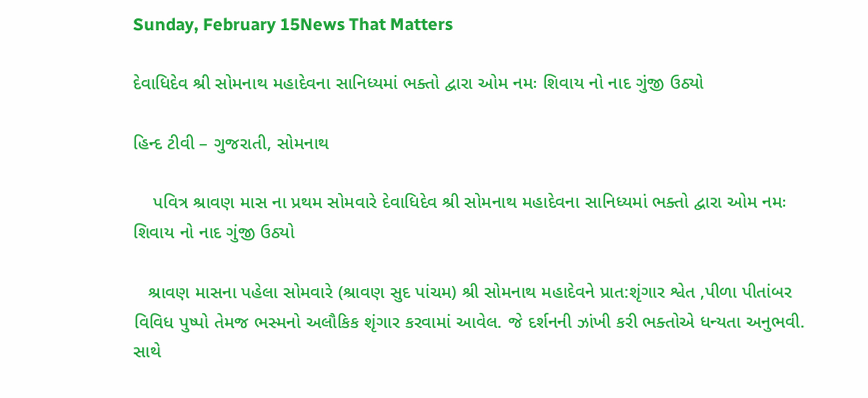Sunday, February 15News That Matters

દેવાધિદેવ શ્રી સોમનાથ મહાદેવના સાનિધ્યમાં ભક્તો દ્વારા ઓમ નમઃ શિવાય નો નાદ ગુંજી ઉઠ્યો

હિન્દ ટીવી – ગુજરાતી, સોમનાથ

    પવિત્ર શ્રાવણ માસ ના પ્રથમ સોમવારે દેવાધિદેવ શ્રી સોમનાથ મહાદેવના સાનિધ્યમાં ભક્તો દ્વારા ઓમ નમઃ શિવાય નો નાદ ગુંજી ઉઠ્યો

   શ્રાવણ માસના પહેલા સોમવારે (શ્રાવણ સુદ પાંચમ) શ્રી સોમનાથ મહાદેવને પ્રાત:શૃંગાર શ્વેત ,પીળા પીતાંબર વિવિધ પુષ્પો તેમજ ભસ્મનો અલૌકિક શૃંગાર કરવામાં આવેલ. જે દર્શનની ઝાંખી કરી ભક્તોએ ધન્યતા અનુભવી. સાથે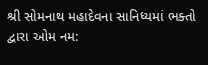શ્રી સોમનાથ મહાદેવના સાનિધ્યમાં ભક્તો દ્વારા ઓમ નમ: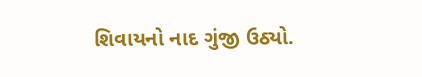શિવાયનો નાદ ગુંજી ઉઠ્યો.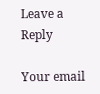Leave a Reply

Your email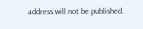address will not be published.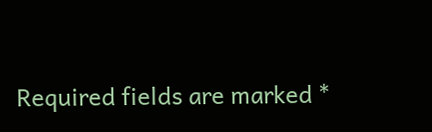Required fields are marked *